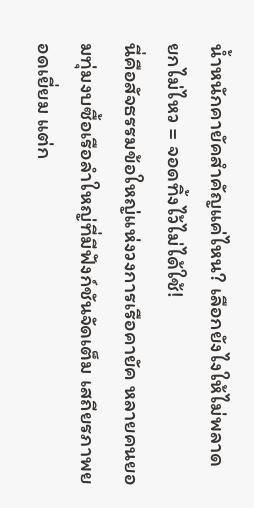น้ำหนักคายัคสำคัญแค่ไหน? เลือกยังไงให้ไม่พลาด
ยกไม่ไหว = จอดทิ้งไว้ไม่ได้ใช้!
นี่คือสัจธรรมข้อใหญ่แห่งวงการเรือคายัค หลายคนยอมทุ่มงบซื้อเรือลำใหญ่ที่มีฟังก์ชันจัดเต็ม เสถียรภาพยอดเยี่ยม แต่ก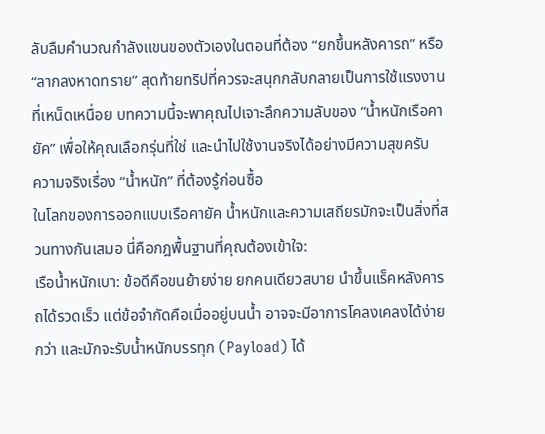ลับลืมคำนวณกำลังแขนของตัวเองในตอนที่ต้อง “ยกขึ้นหลังคารถ” หรือ “ลากลงหาดทราย” สุดท้ายทริปที่ควรจะสนุกกลับกลายเป็นการใช้แรงงานที่เหน็ดเหนื่อย บทความนี้จะพาคุณไปเจาะลึกความลับของ “น้ำหนักเรือคายัค” เพื่อให้คุณเลือกรุ่นที่ใช่ และนำไปใช้งานจริงได้อย่างมีความสุขครับ
ความจริงเรื่อง “น้ำหนัก” ที่ต้องรู้ก่อนซื้อ
ในโลกของการออกแบบเรือคายัค น้ำหนักและความเสถียรมักจะเป็นสิ่งที่สวนทางกันเสมอ นี่คือกฎพื้นฐานที่คุณต้องเข้าใจ:
เรือน้ำหนักเบา: ข้อดีคือขนย้ายง่าย ยกคนเดียวสบาย นำขึ้นแร็คหลังคารถได้รวดเร็ว แต่ข้อจำกัดคือเมื่ออยู่บนน้ำ อาจจะมีอาการโคลงเคลงได้ง่ายกว่า และมักจะรับน้ำหนักบรรทุก (Payload) ได้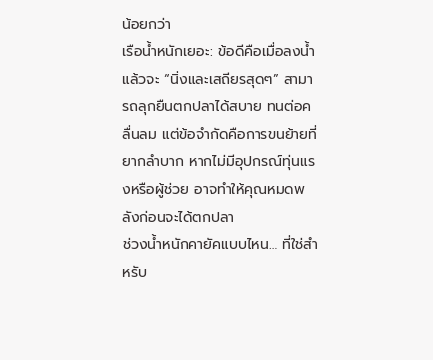น้อยกว่า
เรือน้ำหนักเยอะ: ข้อดีคือเมื่อลงน้ำแล้วจะ “นิ่งและเสถียรสุดๆ” สามารถลุกยืนตกปลาได้สบาย ทนต่อคลื่นลม แต่ข้อจำกัดคือการขนย้ายที่ยากลำบาก หากไม่มีอุปกรณ์ทุ่นแรงหรือผู้ช่วย อาจทำให้คุณหมดพลังก่อนจะได้ตกปลา
ช่วงน้ำหนักคายัคแบบไหน… ที่ใช่สำหรับ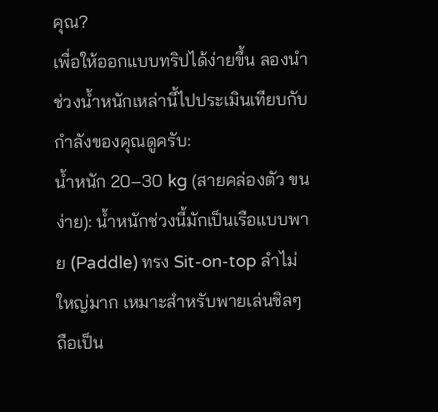คุณ?
เพื่อให้ออกแบบทริปได้ง่ายขึ้น ลองนำช่วงน้ำหนักเหล่านี้ไปประเมินเทียบกับกำลังของคุณดูครับ:
น้ำหนัก 20–30 kg (สายคล่องตัว ขนง่าย): น้ำหนักช่วงนี้มักเป็นเรือแบบพาย (Paddle) ทรง Sit-on-top ลำไม่ใหญ่มาก เหมาะสำหรับพายเล่นชิลๆ ถือเป็น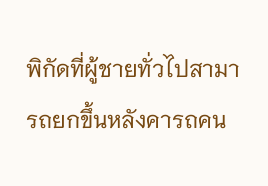พิกัดที่ผู้ชายทั่วไปสามารถยกขึ้นหลังคารถคน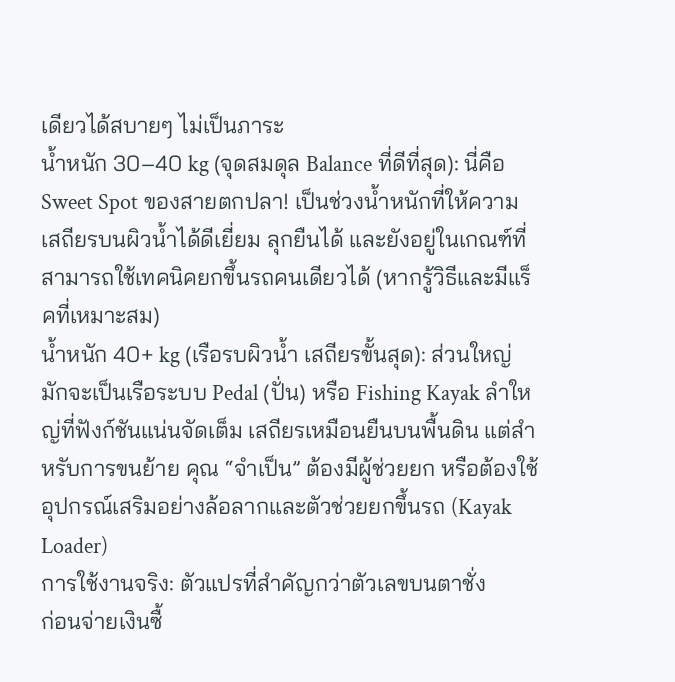เดียวได้สบายๆ ไม่เป็นภาระ
น้ำหนัก 30–40 kg (จุดสมดุล Balance ที่ดีที่สุด): นี่คือ Sweet Spot ของสายตกปลา! เป็นช่วงน้ำหนักที่ให้ความเสถียรบนผิวน้ำได้ดีเยี่ยม ลุกยืนได้ และยังอยู่ในเกณฑ์ที่สามารถใช้เทคนิคยกขึ้นรถคนเดียวได้ (หากรู้วิธีและมีแร็คที่เหมาะสม)
น้ำหนัก 40+ kg (เรือรบผิวน้ำ เสถียรขั้นสุด): ส่วนใหญ่มักจะเป็นเรือระบบ Pedal (ปั่น) หรือ Fishing Kayak ลำใหญ่ที่ฟังก์ชันแน่นจัดเต็ม เสถียรเหมือนยืนบนพื้นดิน แต่สำหรับการขนย้าย คุณ “จำเป็น” ต้องมีผู้ช่วยยก หรือต้องใช้อุปกรณ์เสริมอย่างล้อลากและตัวช่วยยกขึ้นรถ (Kayak Loader)
การใช้งานจริง: ตัวแปรที่สำคัญกว่าตัวเลขบนตาชั่ง
ก่อนจ่ายเงินซื้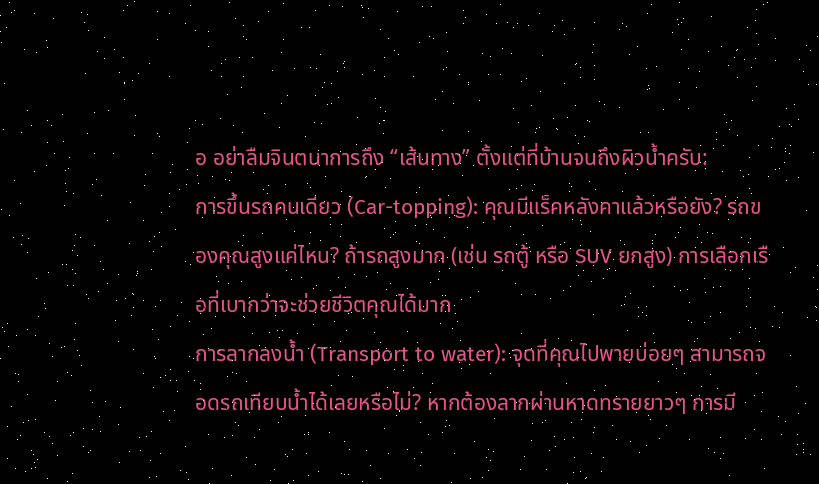อ อย่าลืมจินตนาการถึง “เส้นทาง” ตั้งแต่ที่บ้านจนถึงผิวน้ำครับ:
การขึ้นรถคนเดียว (Car-topping): คุณมีแร็คหลังคาแล้วหรือยัง? รถของคุณสูงแค่ไหน? ถ้ารถสูงมาก (เช่น รถตู้ หรือ SUV ยกสูง) การเลือกเรือที่เบากว่าจะช่วยชีวิตคุณได้มาก
การลากลงน้ำ (Transport to water): จุดที่คุณไปพายบ่อยๆ สามารถจอดรถเทียบน้ำได้เลยหรือไม่? หากต้องลากผ่านหาดทรายยาวๆ การมี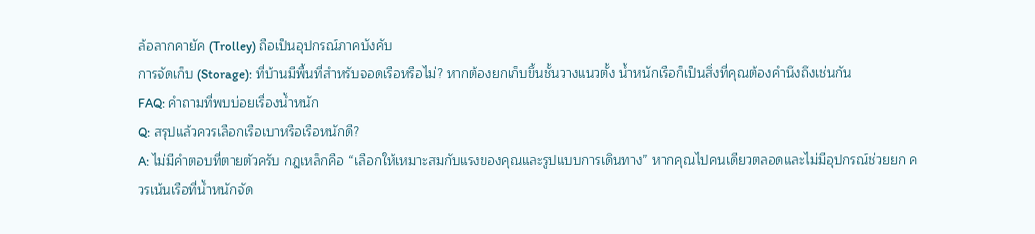ล้อลากคายัค (Trolley) ถือเป็นอุปกรณ์ภาคบังคับ
การจัดเก็บ (Storage): ที่บ้านมีพื้นที่สำหรับจอดเรือหรือไม่? หากต้องยกเก็บขึ้นชั้นวางแนวตั้ง น้ำหนักเรือก็เป็นสิ่งที่คุณต้องคำนึงถึงเช่นกัน
FAQ: คำถามที่พบบ่อยเรื่องน้ำหนัก
Q: สรุปแล้วควรเลือกเรือเบาหรือเรือหนักดี?
A: ไม่มีคำตอบที่ตายตัวครับ กฎเหล็กคือ “เลือกให้เหมาะสมกับแรงของคุณและรูปแบบการเดินทาง” หากคุณไปคนเดียวตลอดและไม่มีอุปกรณ์ช่วยยก ควรเน้นเรือที่น้ำหนักจัด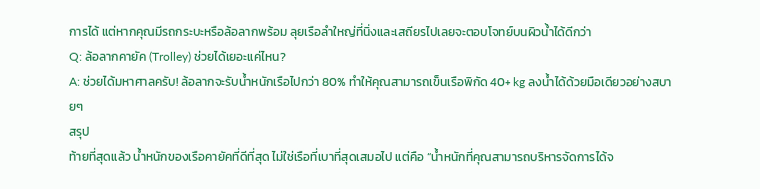การได้ แต่หากคุณมีรถกระบะหรือล้อลากพร้อม ลุยเรือลำใหญ่ที่นิ่งและเสถียรไปเลยจะตอบโจทย์บนผิวน้ำได้ดีกว่า
Q: ล้อลากคายัค (Trolley) ช่วยได้เยอะแค่ไหน?
A: ช่วยได้มหาศาลครับ! ล้อลากจะรับน้ำหนักเรือไปกว่า 80% ทำให้คุณสามารถเข็นเรือพิกัด 40+ kg ลงน้ำได้ด้วยมือเดียวอย่างสบายๆ
สรุป
ท้ายที่สุดแล้ว น้ำหนักของเรือคายัคที่ดีที่สุด ไม่ใช่เรือที่เบาที่สุดเสมอไป แต่คือ “น้ำหนักที่คุณสามารถบริหารจัดการได้จ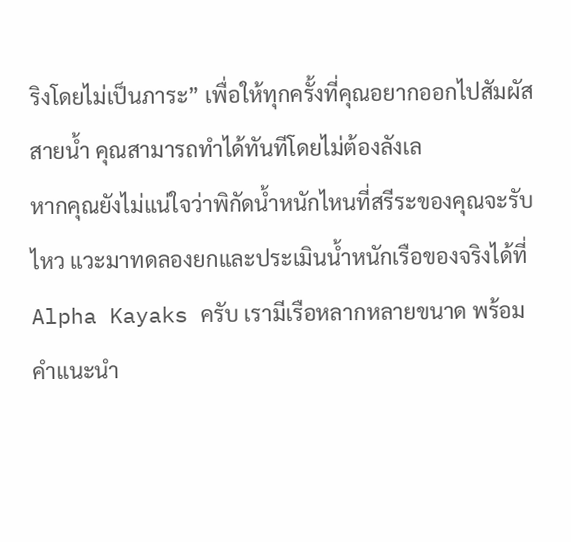ริงโดยไม่เป็นภาระ” เพื่อให้ทุกครั้งที่คุณอยากออกไปสัมผัสสายน้ำ คุณสามารถทำได้ทันทีโดยไม่ต้องลังเล
หากคุณยังไม่แน่ใจว่าพิกัดน้ำหนักไหนที่สรีระของคุณจะรับไหว แวะมาทดลองยกและประเมินน้ำหนักเรือของจริงได้ที่ Alpha Kayaks ครับ เรามีเรือหลากหลายขนาด พร้อมคำแนะนำ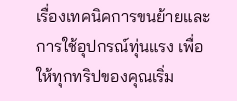เรื่องเทคนิคการขนย้ายและการใช้อุปกรณ์ทุ่นแรง เพื่อให้ทุกทริปของคุณเริ่ม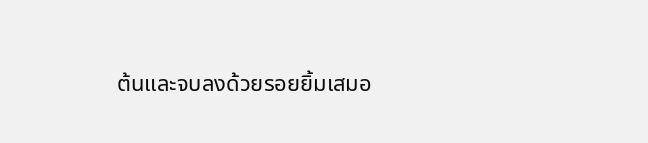ต้นและจบลงด้วยรอยยิ้มเสมอ